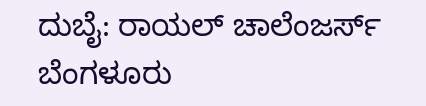ದುಬೈ: ರಾಯಲ್ ಚಾಲೆಂಜರ್ಸ್ ಬೆಂಗಳೂರು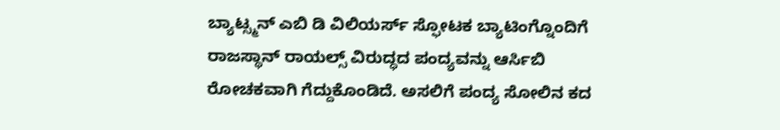ಬ್ಯಾಟ್ಸ್ಮನ್ ಎಬಿ ಡಿ ವಿಲಿಯರ್ಸ್ ಸ್ಫೋಟಕ ಬ್ಯಾಟಿಂಗ್ನೊಂದಿಗೆ ರಾಜಸ್ಥಾನ್ ರಾಯಲ್ಸ್ ವಿರುದ್ಧದ ಪಂದ್ಯವನ್ನು ಆರ್ಸಿಬಿ ರೋಚಕವಾಗಿ ಗೆದ್ದುಕೊಂಡಿದೆ. ಅಸಲಿಗೆ ಪಂದ್ಯ ಸೋಲಿನ ಕದ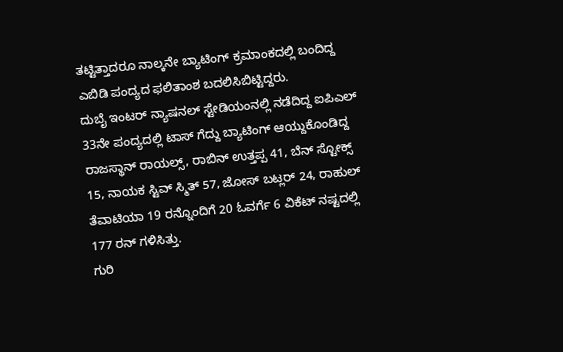ತಟ್ಟಿತ್ತಾದರೂ ನಾಲ್ಕನೇ ಬ್ಯಾಟಿಂಗ್ ಕ್ರಮಾಂಕದಲ್ಲಿ ಬಂದಿದ್ದ ಎಬಿಡಿ ಪಂದ್ಯದ ಫಲಿತಾಂಶ ಬದಲಿಸಿಬಿಟ್ಟಿದ್ದರು.
ದುಬೈ ಇಂಟರ್ ನ್ಯಾಷನಲ್ ಸ್ಟೇಡಿಯಂನಲ್ಲಿ ನಡೆದಿದ್ದ ಐಪಿಎಲ್ 33ನೇ ಪಂದ್ಯದಲ್ಲಿ ಟಾಸ್ ಗೆದ್ದು ಬ್ಯಾಟಿಂಗ್ ಆಯ್ದುಕೊಂಡಿದ್ದ ರಾಜಸ್ಥಾನ್ ರಾಯಲ್ಸ್, ರಾಬಿನ್ ಉತ್ತಪ್ಪ 41, ಬೆನ್ ಸ್ಟೋಕ್ಸ್ 15, ನಾಯಕ ಸ್ಟಿವ್ ಸ್ಮಿತ್ 57, ಜೋಸ್ ಬಟ್ಲರ್ 24, ರಾಹುಲ್ ತೆವಾಟಿಯಾ 19 ರನ್ನೊಂದಿಗೆ 20 ಓವರ್ಗೆ 6 ವಿಕೆಟ್ ನಷ್ಟದಲ್ಲಿ 177 ರನ್ ಗಳಿಸಿತ್ತು.
ಗುರಿ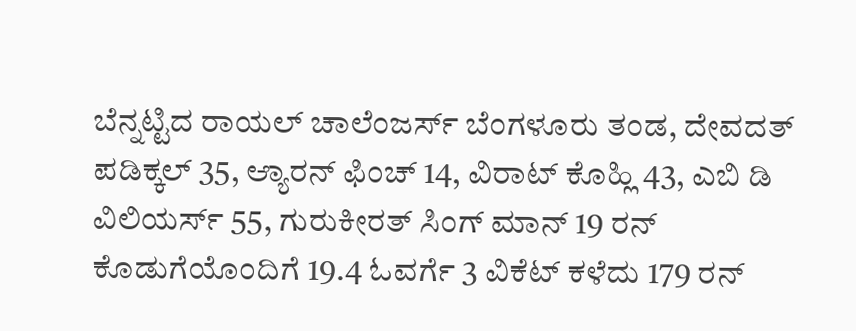ಬೆನ್ನಟ್ಟಿದ ರಾಯಲ್ ಚಾಲೆಂಜರ್ಸ್ ಬೆಂಗಳೂರು ತಂಡ, ದೇವದತ್ ಪಡಿಕ್ಕಲ್ 35, ಆ್ಯಾರನ್ ಫಿಂಚ್ 14, ವಿರಾಟ್ ಕೊಹ್ಲಿ 43, ಎಬಿ ಡಿ ವಿಲಿಯರ್ಸ್ 55, ಗುರುಕೀರತ್ ಸಿಂಗ್ ಮಾನ್ 19 ರನ್ ಕೊಡುಗೆಯೊಂದಿಗೆ 19.4 ಓವರ್ಗೆ 3 ವಿಕೆಟ್ ಕಳೆದು 179 ರನ್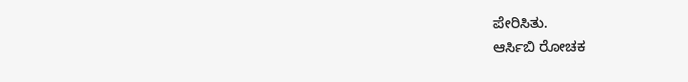ಪೇರಿಸಿತು.
ಆರ್ಸಿಬಿ ರೋಚಕ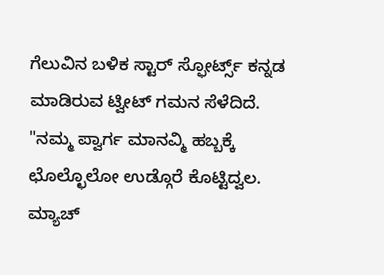ಗೆಲುವಿನ ಬಳಿಕ ಸ್ಟಾರ್ ಸ್ಫೋರ್ಟ್ಸ್ ಕನ್ನಡ ಮಾಡಿರುವ ಟ್ವೀಟ್ ಗಮನ ಸೆಳೆದಿದೆ. "ನಮ್ಮ ಪ್ವಾರ್ಗ ಮಾನವ್ಮಿ ಹಬ್ಬಕ್ಕೆ ಛೊಲ್ಛೊಲೋ ಉಡ್ಗೊರೆ ಕೊಟ್ಟಿದ್ವಲ. ಮ್ಯಾಚ್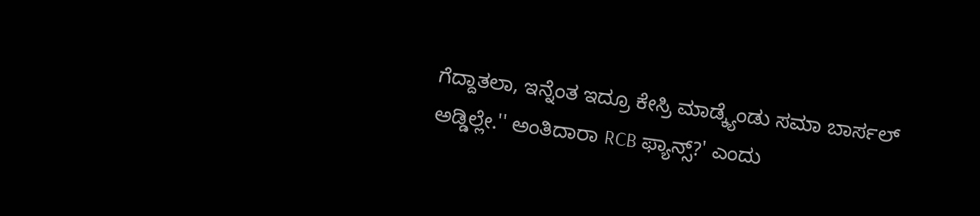ಗೆದ್ದಾತಲಾ, ಇನ್ನೆಂತ ಇದ್ರೂ ಕೇಸ್ರಿ ಮಾಡ್ಕ್ಯೆಂಡು ಸಮಾ ಬಾರ್ಸಲ್ ಅಡ್ಡಿಲ್ಲೇ.'' ಅಂತಿದಾರಾ RCB ಫ್ಯಾನ್ಸ್?' ಎಂದು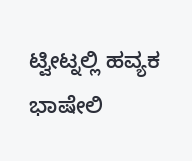ಟ್ವೀಟ್ನಲ್ಲಿ ಹವ್ಯಕ ಭಾಷೇಲಿ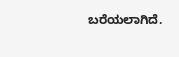ಬರೆಯಲಾಗಿದೆ.